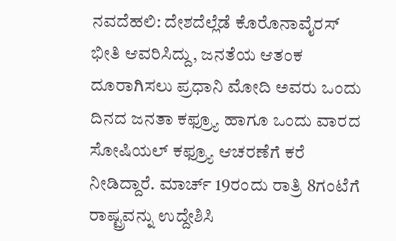ನವದೆಹಲಿ: ದೇಶದೆಲ್ಲೆಡೆ ಕೊರೊನಾವೈರಸ್ ಭೀತಿ ಆವರಿಸಿದ್ದು, ಜನತೆಯ ಆತಂಕ ದೂರಾಗಿಸಲು ಪ್ರಧಾನಿ ಮೋದಿ ಅವರು ಒಂದು ದಿನದ ಜನತಾ ಕಫ್ರ್ಯೂ ಹಾಗೂ ಒಂದು ವಾರದ ಸೋಷಿಯಲ್ ಕಫ್ರ್ಯೂ ಆಚರಣೆಗೆ ಕರೆ ನೀಡಿದ್ದಾರೆ. ಮಾರ್ಚ್ 19ರಂದು ರಾತ್ರಿ 8ಗಂಟೆಗೆ ರಾಷ್ಟ್ರವನ್ನು ಉದ್ದೇಶಿಸಿ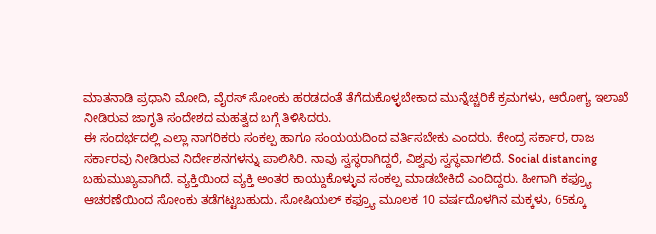ಮಾತನಾಡಿ ಪ್ರಧಾನಿ ಮೋದಿ, ವೈರಸ್ ಸೋಂಕು ಹರಡದಂತೆ ತೆಗೆದುಕೊಳ್ಳಬೇಕಾದ ಮುನ್ನೆಚ್ಚರಿಕೆ ಕ್ರಮಗಳು, ಆರೋಗ್ಯ ಇಲಾಖೆ ನೀಡಿರುವ ಜಾಗೃತಿ ಸಂದೇಶದ ಮಹತ್ವದ ಬಗ್ಗೆ ತಿಳಿಸಿದರು.
ಈ ಸಂದರ್ಭದಲ್ಲಿ ಎಲ್ಲಾ ನಾಗರಿಕರು ಸಂಕಲ್ಪ ಹಾಗೂ ಸಂಯಯದಿಂದ ವರ್ತಿಸಬೇಕು ಎಂದರು. ಕೇಂದ್ರ ಸರ್ಕಾರ, ರಾಜ ಸರ್ಕಾರವು ನೀಡಿರುವ ನಿರ್ದೇಶನಗಳನ್ನು ಪಾಲಿಸಿರಿ. ನಾವು ಸ್ವಸ್ಥರಾಗಿದ್ದರೆ, ವಿಶ್ವವು ಸ್ವಸ್ಥವಾಗಲಿದೆ. Social distancing ಬಹುಮುಖ್ಯವಾಗಿದೆ. ವ್ಯಕ್ತಿಯಿಂದ ವ್ಯಕ್ತಿ ಅಂತರ ಕಾಯ್ದುಕೊಳ್ಳುವ ಸಂಕಲ್ಪ ಮಾಡಬೇಕಿದೆ ಎಂದಿದ್ದರು. ಹೀಗಾಗಿ ಕಫ್ರ್ಯೂ ಆಚರಣೆಯಿಂದ ಸೋಂಕು ತಡೆಗಟ್ಟಬಹುದು. ಸೋಷಿಯಲ್ ಕಫ್ರ್ಯೂ ಮೂಲಕ 10 ವರ್ಷದೊಳಗಿನ ಮಕ್ಕಳು, 65ಕ್ಕೂ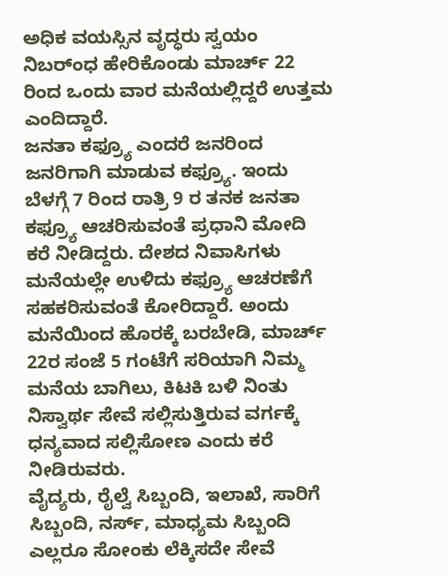ಅಧಿಕ ವಯಸ್ಸಿನ ವೃದ್ಧರು ಸ್ವಯಂ ನಿಬರ್ಂಧ ಹೇರಿಕೊಂಡು ಮಾರ್ಚ್ 22 ರಿಂದ ಒಂದು ವಾರ ಮನೆಯಲ್ಲಿದ್ದರೆ ಉತ್ತಮ ಎಂದಿದ್ದಾರೆ.
ಜನತಾ ಕಫ್ರ್ಯೂ ಎಂದರೆ ಜನರಿಂದ ಜನರಿಗಾಗಿ ಮಾಡುವ ಕಫ್ರ್ಯೂ. ಇಂದು ಬೆಳಗ್ಗೆ 7 ರಿಂದ ರಾತ್ರಿ 9 ರ ತನಕ ಜನತಾ ಕಫ್ರ್ಯೂ ಆಚರಿಸುವಂತೆ ಪ್ರಧಾನಿ ಮೋದಿ ಕರೆ ನೀಡಿದ್ದರು. ದೇಶದ ನಿವಾಸಿಗಳು ಮನೆಯಲ್ಲೇ ಉಳಿದು ಕಫ್ರ್ಯೂ ಆಚರಣೆಗೆ ಸಹಕರಿಸುವಂತೆ ಕೋರಿದ್ದಾರೆ. ಅಂದು ಮನೆಯಿಂದ ಹೊರಕ್ಕೆ ಬರಬೇಡಿ, ಮಾರ್ಚ್ 22ರ ಸಂಜೆ 5 ಗಂಟೆಗೆ ಸರಿಯಾಗಿ ನಿಮ್ಮ ಮನೆಯ ಬಾಗಿಲು, ಕಿಟಕಿ ಬಳಿ ನಿಂತು ನಿಸ್ವಾರ್ಥ ಸೇವೆ ಸಲ್ಲಿಸುತ್ತಿರುವ ವರ್ಗಕ್ಕೆ ಧನ್ಯವಾದ ಸಲ್ಲಿಸೋಣ ಎಂದು ಕರೆ ನೀಡಿರುವರು.
ವೈದ್ಯರು, ರೈಲ್ವೆ ಸಿಬ್ಬಂದಿ, ಇಲಾಖೆ, ಸಾರಿಗೆ ಸಿಬ್ಬಂದಿ, ನರ್ಸ್, ಮಾಧ್ಯಮ ಸಿಬ್ಬಂದಿ ಎಲ್ಲರೂ ಸೋಂಕು ಲೆಕ್ಕಿಸದೇ ಸೇವೆ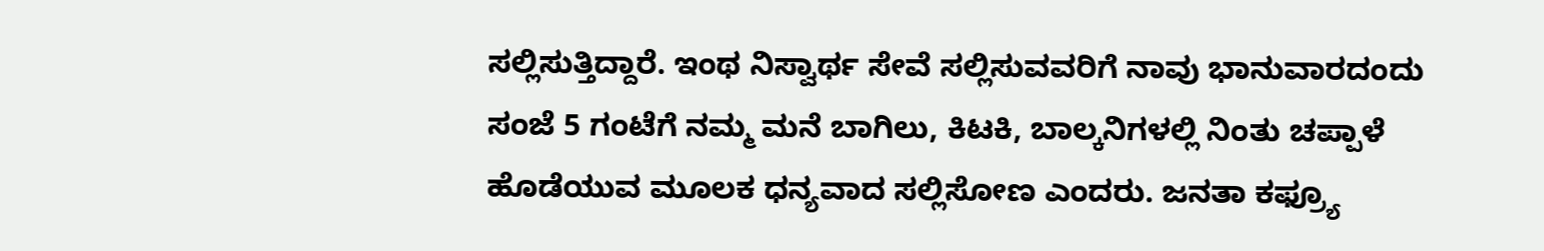ಸಲ್ಲಿಸುತ್ತಿದ್ದಾರೆ. ಇಂಥ ನಿಸ್ವಾರ್ಥ ಸೇವೆ ಸಲ್ಲಿಸುವವರಿಗೆ ನಾವು ಭಾನುವಾರದಂದು ಸಂಜೆ 5 ಗಂಟೆಗೆ ನಮ್ಮ ಮನೆ ಬಾಗಿಲು, ಕಿಟಕಿ, ಬಾಲ್ಕನಿಗಳಲ್ಲಿ ನಿಂತು ಚಪ್ಪಾಳೆ ಹೊಡೆಯುವ ಮೂಲಕ ಧನ್ಯವಾದ ಸಲ್ಲಿಸೋಣ ಎಂದರು. ಜನತಾ ಕಫ್ರ್ಯೂ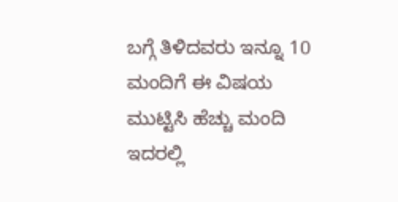ಬಗ್ಗೆ ತಿಳಿದವರು ಇನ್ನೂ 10 ಮಂದಿಗೆ ಈ ವಿಷಯ ಮುಟ್ಟಿಸಿ ಹೆಚ್ಚು ಮಂದಿ ಇದರಲ್ಲಿ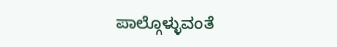ಪಾಲ್ಗೊಳ್ಳುವಂತೆ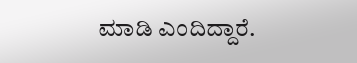ಮಾಡಿ ಎಂದಿದ್ದಾರೆ.